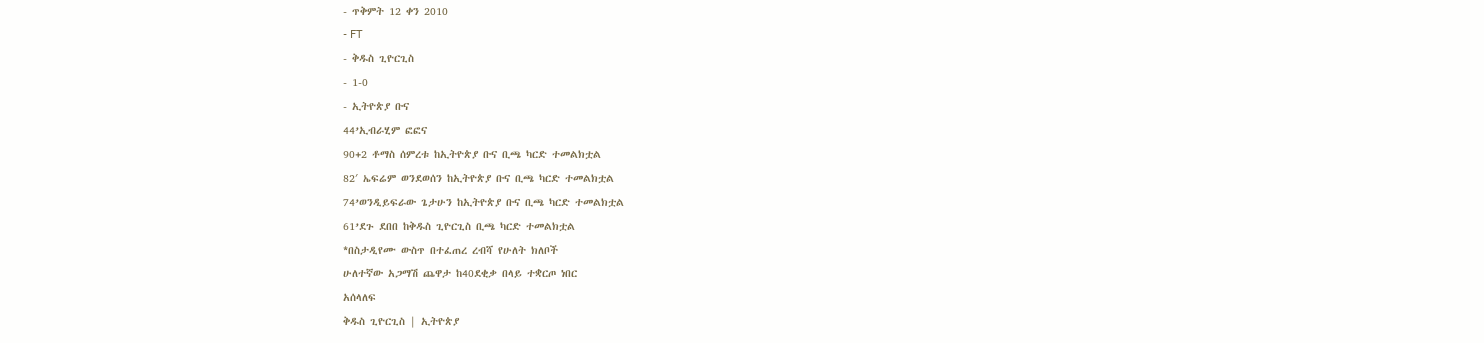- ጥቅምት 12 ቀን 2010
- FT
- ቅዱስ ጊዮርጊስ
- 1-0
- ኢትዮጵያ ቡና
44’ኢብራሂም ፎፎና
90+2 ቶማስ ሰምረቱ ከኢትዮጵያ ቡና ቢጫ ካርድ ተመልክቷል
82′ ኤፍሬም ወንደወሰን ከኢትዮጵያ ቡና ቢጫ ካርድ ተመልክቷል
74’ወንዲይፍራው ጌታሁን ከኢትዮጵያ ቡና ቢጫ ካርድ ተመልክቷል
61’ደጉ ደበበ ከቅዱስ ጊዮርጊስ ቢጫ ካርድ ተመልክቷል
*በስታዲየሙ ውስጥ በተፈጠረ ረብሻ የሁለት ክለቦች
ሁለተኛው አጋማሽ ጨዋታ ከ40ደቂቃ በላይ ተቋርጦ ነበር
አሰላለፍ
ቅዱስ ጊዮርጊስ | ኢትዮጵያ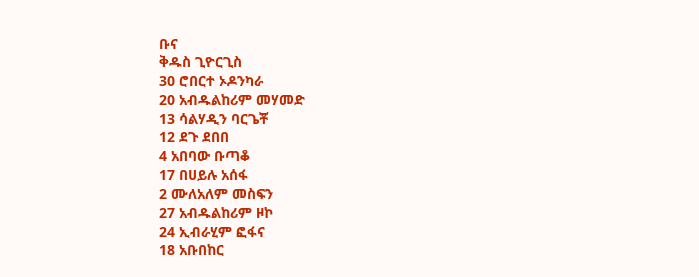ቡና
ቅዱስ ጊዮርጊስ
30 ሮበርተ ኦዶንካራ
20 አብዱልከሪም መሃመድ
13 ሳልሃዲን ባርጌቾ
12 ደጉ ደበበ
4 አበባው ቡጣቆ
17 በሀይሉ አሰፋ
2 ሙለአለም መስፍን
27 አብዱልከሪም ዞኮ
24 ኢብራሂም ፎፋና
18 አቡበከር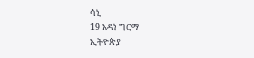ሳኒ
19 አዳነ ግርማ
ኢትዮጵያ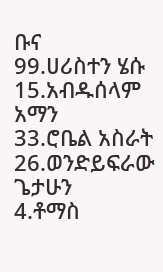ቡና
99.ሀሪስተን ሄሱ
15.አብዱሰላም አማን
33.ሮቤል አስራት
26.ወንድይፍራው ጌታሁን
4.ቶማስ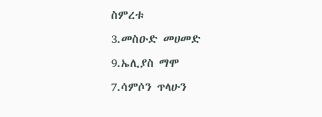ስምረቱ
3.መስዑድ መሀመድ
9.ኤሊያስ ማሞ
7.ሳምሶን ጥላሁን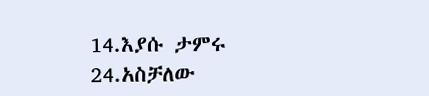14.እያሱ ታምሩ
24.አስቻለው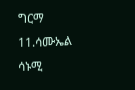ግርማ
11.ሳሙኤል ሳኑሚ